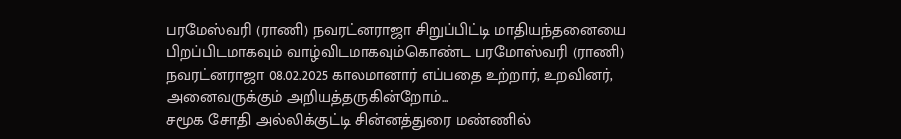பரமேஸ்வரி (ராணி) நவரட்னராஜா சிறுப்பிட்டி மாதியந்தனையை பிறப்பிடமாகவும் வாழ்விடமாகவும்கொண்ட பரமோஸ்வரி (ராணி) நவரட்னராஜா 08.02.2025 காலமானார் எப்பதை உற்றார், உறவினர், அனைவருக்கும் அறியத்தருகின்றோம்...
சமூக சோதி அல்லிக்குட்டி சின்னத்துரை மண்ணில்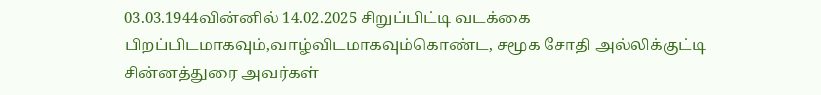03.03.1944வின்னில் 14.02.2025 சிறுப்பிட்டி வடக்கை பிறப்பிடமாகவும்,வாழ்விடமாகவும்கொண்ட, சமூக சோதி அல்லிக்குட்டி சின்னத்துரை அவர்கள்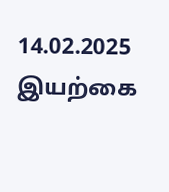14.02.2025 இயற்கை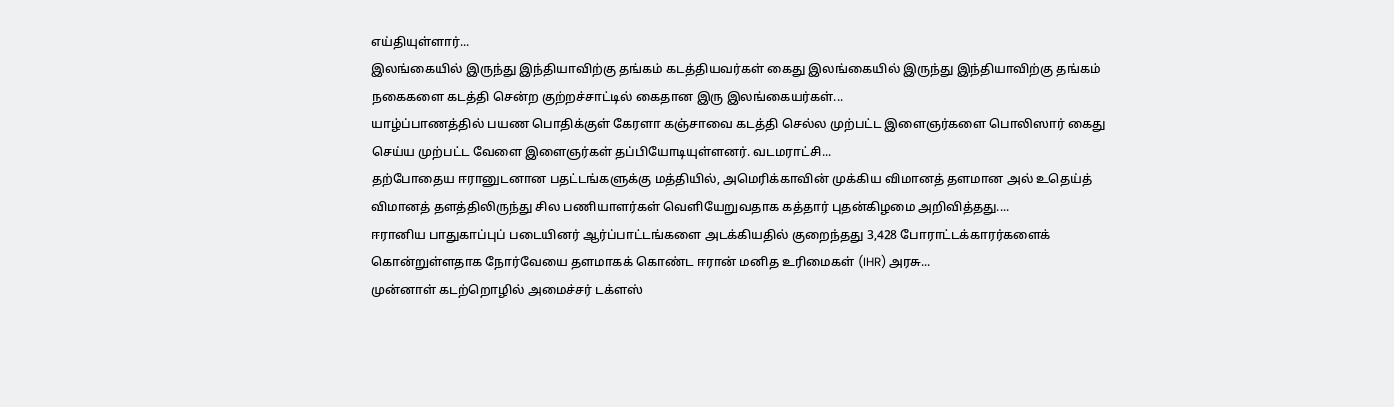எய்தியுள்ளார்...
இலங்கையில் இருந்து இந்தியாவிற்கு தங்கம் கடத்தியவர்கள் கைது இலங்கையில் இருந்து இந்தியாவிற்கு தங்கம் நகைகளை கடத்தி சென்ற குற்றச்சாட்டில் கைதான இரு இலங்கையர்கள்...
யாழ்ப்பாணத்தில் பயண பொதிக்குள் கேரளா கஞ்சாவை கடத்தி செல்ல முற்பட்ட இளைஞர்களை பொலிஸார் கைது செய்ய முற்பட்ட வேளை இளைஞர்கள் தப்பியோடியுள்ளனர். வடமராட்சி...
தற்போதைய ஈரானுடனான பதட்டங்களுக்கு மத்தியில், அமெரிக்காவின் முக்கிய விமானத் தளமான அல் உதெய்த் விமானத் தளத்திலிருந்து சில பணியாளர்கள் வெளியேறுவதாக கத்தார் புதன்கிழமை அறிவித்தது....
ஈரானிய பாதுகாப்புப் படையினர் ஆர்ப்பாட்டங்களை அடக்கியதில் குறைந்தது 3,428 போராட்டக்காரர்களைக் கொன்றுள்ளதாக நோர்வேயை தளமாகக் கொண்ட ஈரான் மனித உரிமைகள் (IHR) அரசு...
முன்னாள் கடற்றொழில் அமைச்சர் டக்ளஸ்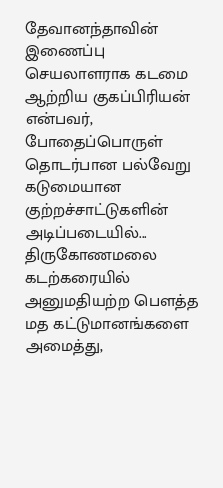தேவானந்தாவின் இணைப்பு செயலாளராக கடமை ஆற்றிய குகப்பிரியன் என்பவர், போதைப்பொருள் தொடர்பான பல்வேறு கடுமையான குற்றச்சாட்டுகளின் அடிப்படையில்...
திருகோணமலை கடற்கரையில் அனுமதியற்ற பௌத்த மத கட்டுமானங்களை அமைத்து,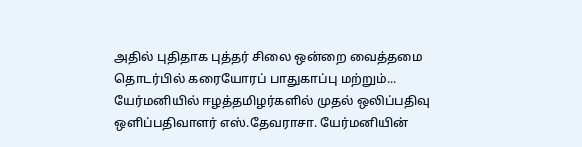அதில் புதிதாக புத்தர் சிலை ஒன்றை வைத்தமை தொடர்பில் கரையோரப் பாதுகாப்பு மற்றும்...
யேர்மனியில் ஈழத்தமிழர்களில் முதல் ஒலிப்பதிவு ஒளிப்பதிவாளர் எஸ்.தேவராசா. யேர்மனியின்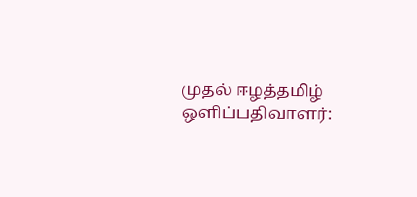முதல் ஈழத்தமிழ் ஒளிப்பதிவாளர்: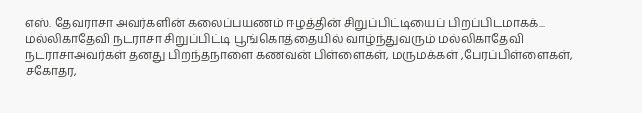எஸ். தேவராசா அவர்களின் கலைப்பயணம் ஈழத்தின் சிறுப்பிட்டியைப் பிறப்பிடமாகக்...
மல்லிகாதேவி நடராசா சிறுப்பிட்டி பூங்கொத்தையில் வாழ்ந்துவரும் மல்லிகாதேவி நடராசாஅவர்கள் தனது பிறந்தநாளை கணவன் பிள்ளைகள், மருமக்கள் ,பேரப்பிள்ளைகள், சகோதர,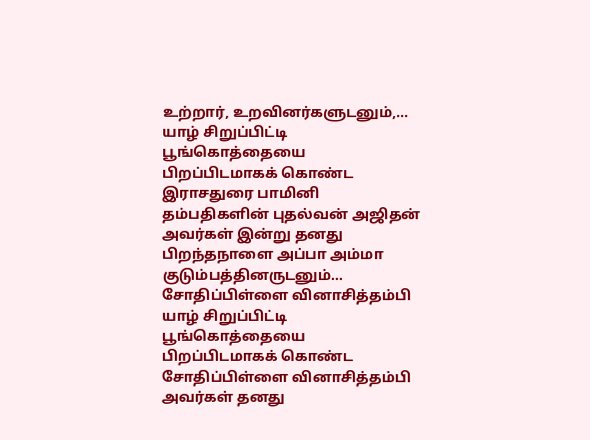உற்றார், உறவினர்களுடனும்,...
யாழ் சிறுப்பிட்டி பூங்கொத்தையை பிறப்பிடமாகக் கொண்ட இராசதுரை பாமினி தம்பதிகளின் புதல்வன் அஜிதன் அவர்கள் இன்று தனது பிறந்தநாளை அப்பா அம்மா குடும்பத்தினருடனும்...
சோதிப்பிள்ளை வினாசித்தம்பி யாழ் சிறுப்பிட்டி பூங்கொத்தையை பிறப்பிடமாகக் கொண்ட சோதிப்பிள்ளை வினாசித்தம்பி அவர்கள் தனது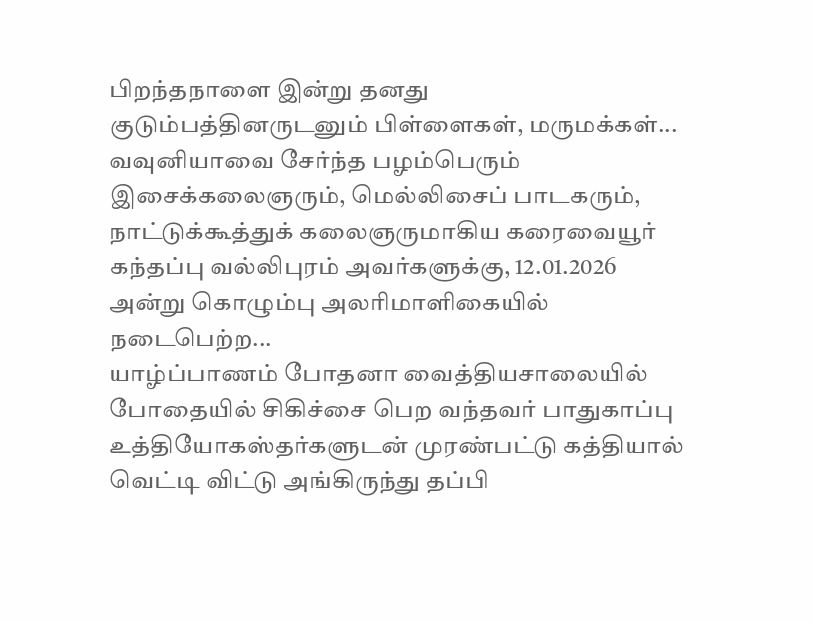பிறந்தநாளை இன்று தனது குடும்பத்தினருடனும் பிள்ளைகள், மருமக்கள்...
வவுனியாவை சேர்ந்த பழம்பெரும் இசைக்கலைஞரும், மெல்லிசைப் பாடகரும், நாட்டுக்கூத்துக் கலைஞருமாகிய கரைவையூர் கந்தப்பு வல்லிபுரம் அவர்களுக்கு, 12.01.2026 அன்று கொழும்பு அலரிமாளிகையில் நடைபெற்ற...
யாழ்ப்பாணம் போதனா வைத்தியசாலையில் போதையில் சிகிச்சை பெற வந்தவர் பாதுகாப்பு உத்தியோகஸ்தர்களுடன் முரண்பட்டு கத்தியால் வெட்டி விட்டு அங்கிருந்து தப்பி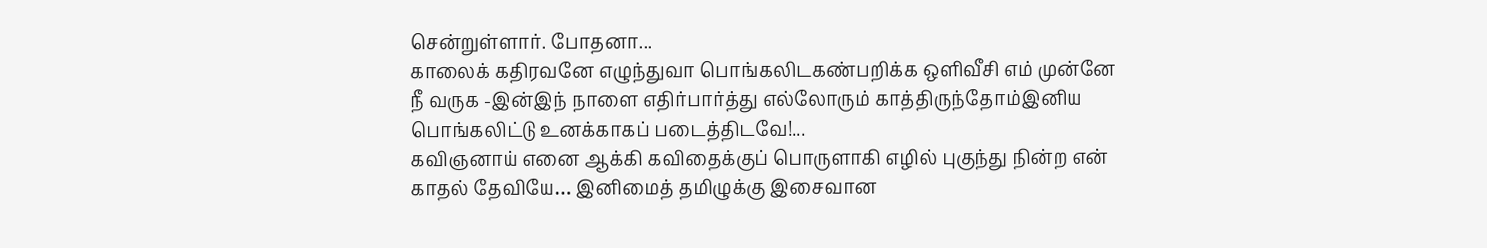சென்றுள்ளார். போதனா...
காலைக் கதிரவனே எழுந்துவா பொங்கலிடகண்பறிக்க ஒளிவீசி எம் முன்னே நீ வருக -இன்இந் நாளை எதிர்பார்த்து எல்லோரும் காத்திருந்தோம்இனிய பொங்கலிட்டு உனக்காகப் படைத்திடவே!...
கவிஞனாய் எனை ஆக்கி கவிதைக்குப் பொருளாகி எழில் புகுந்து நின்ற என் காதல் தேவியே… இனிமைத் தமிழுக்கு இசைவான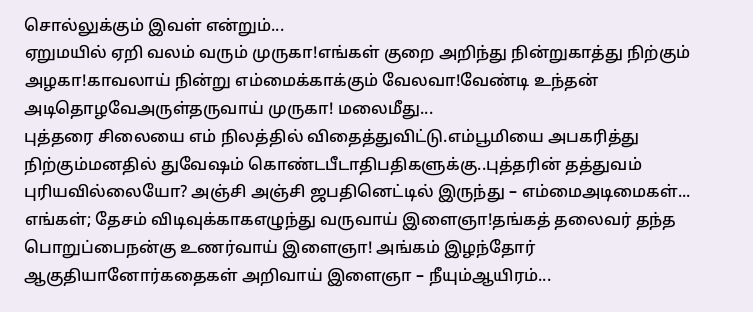சொல்லுக்கும் இவள் என்றும்...
ஏறுமயில் ஏறி வலம் வரும் முருகா!எங்கள் குறை அறிந்து நின்றுகாத்து நிற்கும் அழகா!காவலாய் நின்று எம்மைக்காக்கும் வேலவா!வேண்டி உந்தன் அடிதொழவேஅருள்தருவாய் முருகா! மலைமீது...
புத்தரை சிலையை எம் நிலத்தில் விதைத்துவிட்டு.எம்பூமியை அபகரித்து நிற்கும்மனதில் துவேஷம் கொண்டபீடாதிபதிகளுக்கு..புத்தரின் தத்துவம் புரியவில்லையோ? அஞ்சி அஞ்சி ஜபதினெட்டில் இருந்து – எம்மைஅடிமைகள்...
எங்கள்; தேசம் விடிவுக்காகஎழுந்து வருவாய் இளைஞா!தங்கத் தலைவர் தந்த பொறுப்பைநன்கு உணர்வாய் இளைஞா! அங்கம் இழந்தோர் ஆகுதியானோர்கதைகள் அறிவாய் இளைஞா – நீயும்ஆயிரம்...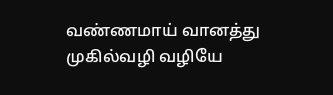வண்ணமாய் வானத்து முகில்வழி வழியே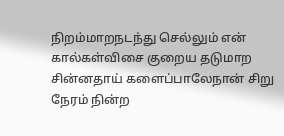நிறம்மாறநடந்து செல்லும் என் கால்கள்விசை குறைய தடுமாற சின்னதாய் களைப்பாலேநான் சிறு நேரம் நின்ற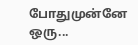போதுமுன்னே ஒரு...